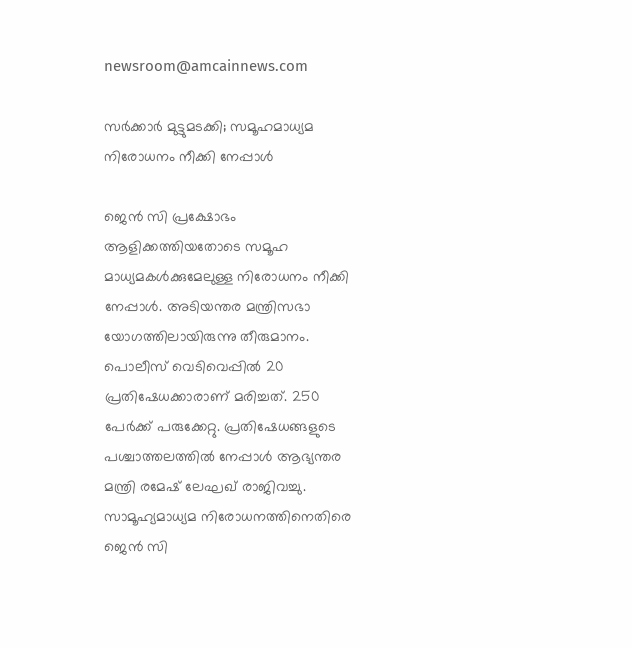newsroom@amcainnews.com

സര്‍ക്കാര്‍ മുട്ടുമടക്കി; സമൂഹമാധ്യമ നിരോധനം നീക്കി നേപ്പാള്‍

ജെന്‍ സി പ്രക്ഷോഭം ആളിക്കത്തിയതോടെ സമൂഹ മാധ്യമകള്‍ക്കുമേലുള്ള നിരോധനം നീക്കി നേപ്പാള്‍. അടിയന്തര മന്ത്രിസഭാ യോഗത്തിലായിരുന്നു തീരുമാനം. പൊലീസ് വെടിവെപ്പില്‍ 20 പ്രതിഷേധക്കാരാണ് മരിച്ചത്. 250 പേര്‍ക്ക് പരുക്കേറ്റു. പ്രതിഷേധങ്ങളുടെ പശ്ചാത്തലത്തില്‍ നേപ്പാള്‍ ആഭ്യന്തര മന്ത്രി രമേഷ് ലേഘഖ് രാജിവച്ചു. സാമൂഹ്യമാധ്യമ നിരോധനത്തിനെതിരെ ജെന്‍ സി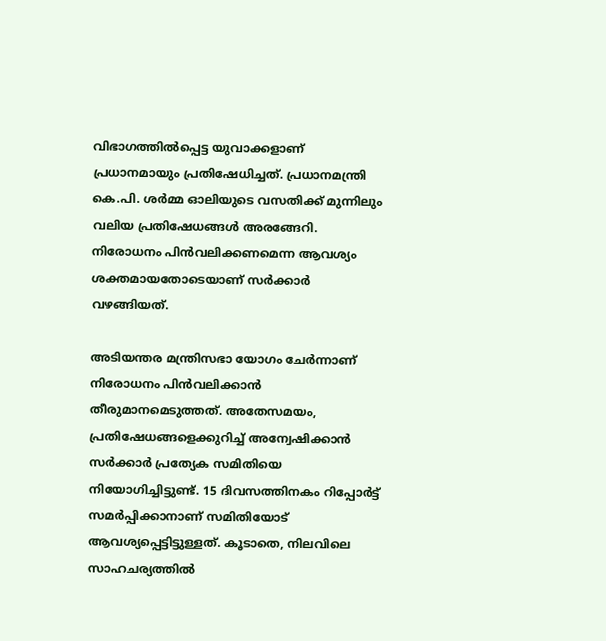വിഭാഗത്തില്‍പ്പെട്ട യുവാക്കളാണ് പ്രധാനമായും പ്രതിഷേധിച്ചത്. പ്രധാനമന്ത്രി കെ.പി. ശര്‍മ്മ ഓലിയുടെ വസതിക്ക് മുന്നിലും വലിയ പ്രതിഷേധങ്ങള്‍ അരങ്ങേറി. നിരോധനം പിന്‍വലിക്കണമെന്ന ആവശ്യം ശക്തമായതോടെയാണ് സര്‍ക്കാര്‍ വഴങ്ങിയത്.

അടിയന്തര മന്ത്രിസഭാ യോഗം ചേര്‍ന്നാണ് നിരോധനം പിന്‍വലിക്കാന്‍ തീരുമാനമെടുത്തത്. അതേസമയം, പ്രതിഷേധങ്ങളെക്കുറിച്ച് അന്വേഷിക്കാന്‍ സര്‍ക്കാര്‍ പ്രത്യേക സമിതിയെ നിയോഗിച്ചിട്ടുണ്ട്. 15 ദിവസത്തിനകം റിപ്പോര്‍ട്ട് സമര്‍പ്പിക്കാനാണ് സമിതിയോട് ആവശ്യപ്പെട്ടിട്ടുള്ളത്. കൂടാതെ, നിലവിലെ സാഹചര്യത്തില്‍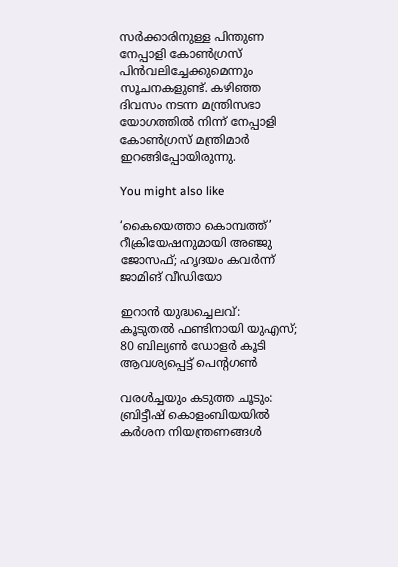സര്‍ക്കാരിനുള്ള പിന്തുണ നേപ്പാളി കോണ്‍ഗ്രസ് പിന്‍വലിച്ചേക്കുമെന്നും സൂചനകളുണ്ട്. കഴിഞ്ഞ ദിവസം നടന്ന മന്ത്രിസഭാ യോഗത്തില്‍ നിന്ന് നേപ്പാളി കോണ്‍ഗ്രസ് മന്ത്രിമാര്‍ ഇറങ്ങിപ്പോയിരുന്നു.

You might also like

‘കൈയെത്താ കൊമ്പത്ത്’ റീക്രിയേഷനുമായി അഞ്ജു ജോസഫ്; ഹൃദയം കവർന്ന് ജാമിങ് വീഡിയോ

ഇറാൻ യുദ്ധച്ചെലവ്: കൂടുതൽ ഫണ്ടിനായി യുഎസ്; 80 ബില്യൺ ഡോളർ കൂടി ആവശ്യപ്പെട്ട് പെന്റഗൺ

വരൾച്ചയും കടുത്ത ചൂടും: ബ്രിട്ടീഷ് കൊളംബിയയിൽ കർശന നിയന്ത്രണങ്ങൾ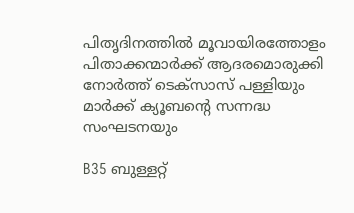പിതൃദിനത്തിൽ മൂവായിരത്തോളം പിതാക്കന്മാർക്ക് ആദരമൊരുക്കി നോർത്ത് ടെക്സാസ് പള്ളിയും മാർക്ക് ക്യൂബന്റെ സന്നദ്ധ സംഘടനയും

B35 ബുള്ളറ്റ്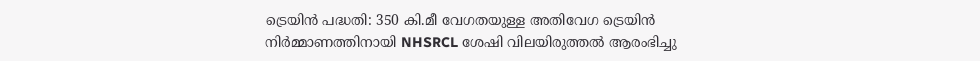ട്രെയിൻ പദ്ധതി: 350 കി.മീ വേഗതയുള്ള അതിവേഗ ട്രെയിൻ നിർമ്മാണത്തിനായി NHSRCL ശേഷി വിലയിരുത്തൽ ആരംഭിച്ചു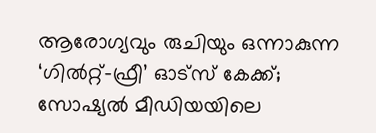ആരോഗ്യവും രുചിയും ഒന്നാകുന്ന ‘ഗിൽറ്റ്-ഫ്രീ’ ഓട്സ് കേക്ക്; സോഷ്യൽ മീഡിയയിലെ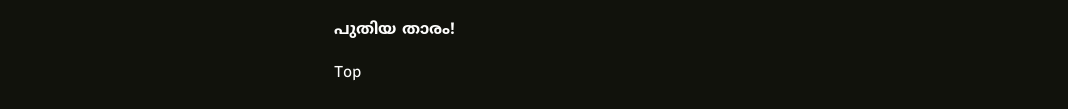പുതിയ താരം!

Top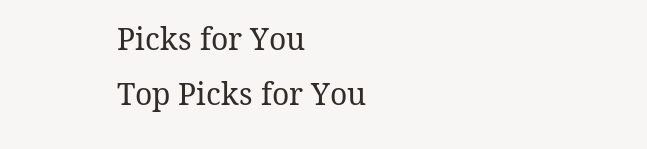Picks for You
Top Picks for You